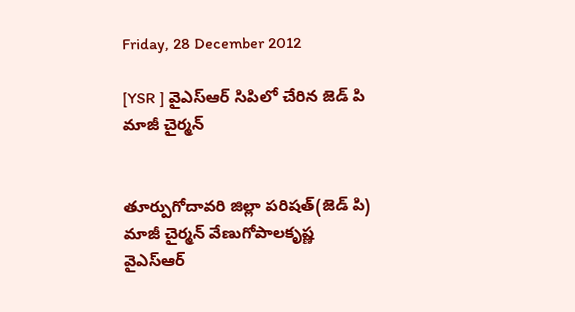Friday, 28 December 2012

[YSR ] వైఎస్ఆర్ సిపిలో చేరిన జెడ్ పి మాజీ చైర్మన్


తూర్పుగోదావరి జిల్లా పరిషత్(జెడ్ పి) మాజీ చైర్మన్ వేణుగోపాలకృష్ణ వైఎస్ఆర్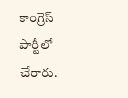కాంగ్రెస్ పార్టీలో చేరారు.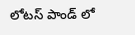లోటస్ పాండ్ లో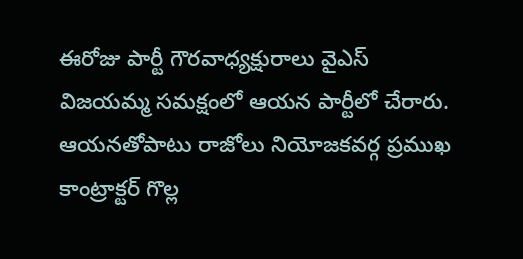ఈరోజు పార్టీ గౌరవాధ్యక్షురాలు వైఎస్ విజయమ్మ సమక్షంలో ఆయన పార్టీలో చేరారు. ఆయనతోపాటు రాజోలు నియోజకవర్గ ప్రముఖ కాంట్రాక్టర్ గొల్ల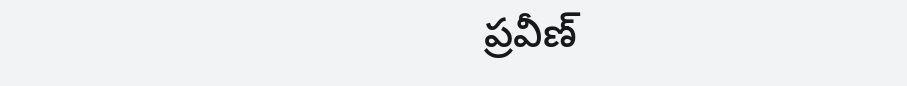ప్రవీణ్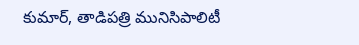కుమార్, తాడిపత్రి మునిసిపాలిటీ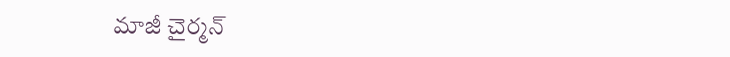మాజీ చైర్మన్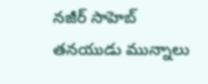నజీర్ సాహెబ్ తనయుడు మున్నాలు